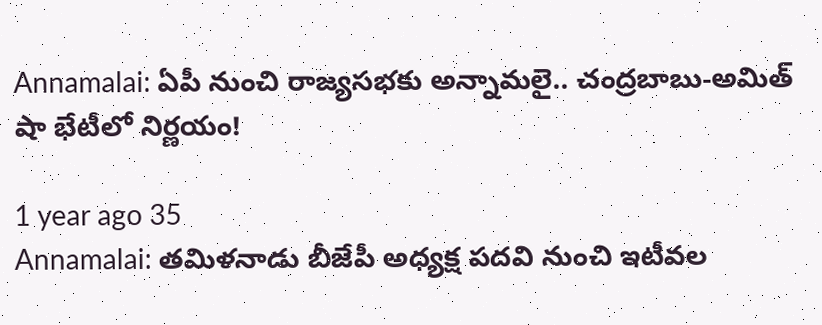Annamalai: ఏపీ నుంచి రాజ్యసభకు అన్నామలై.. చంద్రబాబు-అమిత్ షా భేటీలో నిర్ణయం!

1 year ago 35
Annamalai: తమిళనాడు బీజేపీ అధ్యక్ష పదవి నుంచి ఇటీవల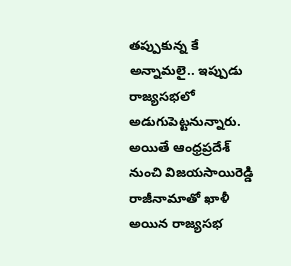తప్పుకున్న కే అన్నామలై.. ఇప్పుడు రాజ్యసభలో అడుగుపెట్టనున్నారు. అయితే ఆంధ్రప్రదేశ్ నుంచి విజయసాయిరెడ్డి రాజీనామాతో ఖాళీ అయిన రాజ్యసభ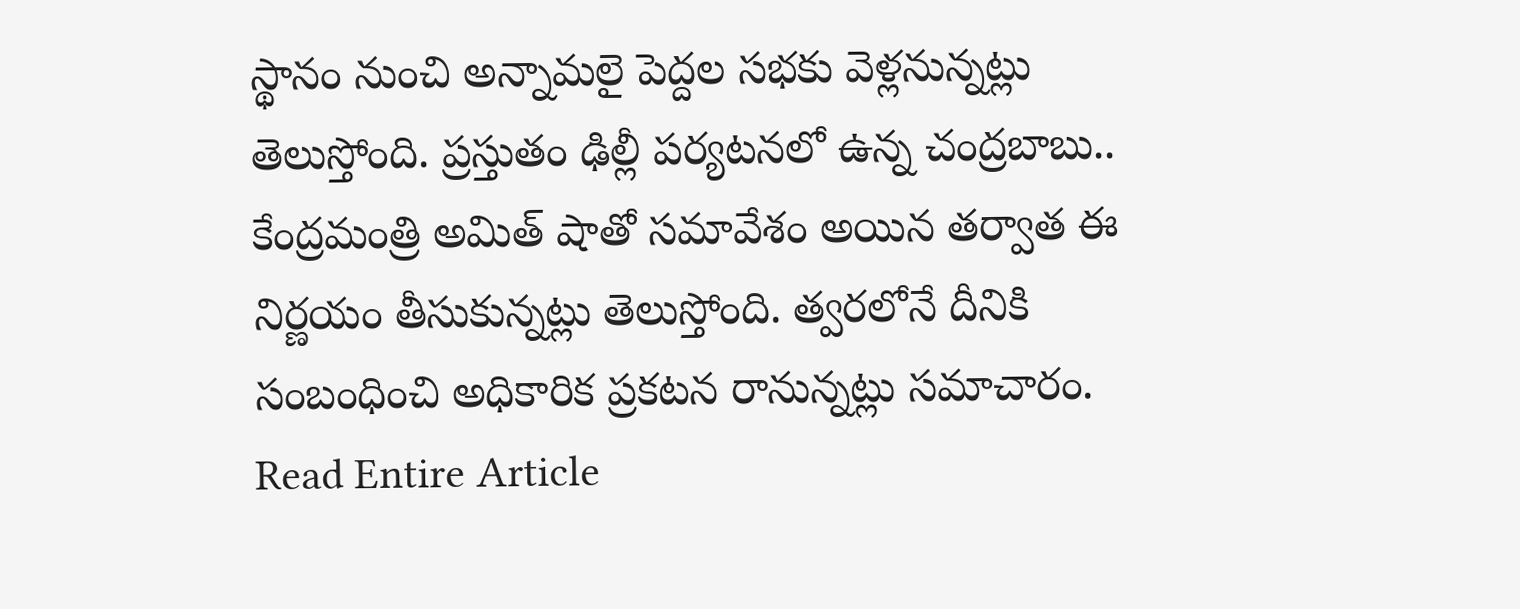స్థానం నుంచి అన్నామలై పెద్దల సభకు వెళ్లనున్నట్లు తెలుస్తోంది. ప్రస్తుతం ఢిల్లీ పర్యటనలో ఉన్న చంద్రబాబు.. కేంద్రమంత్రి అమిత్ షాతో సమావేశం అయిన తర్వాత ఈ నిర్ణయం తీసుకున్నట్లు తెలుస్తోంది. త్వరలోనే దీనికి సంబంధించి అధికారిక ప్రకటన రానున్నట్లు సమాచారం.
Read Entire Article